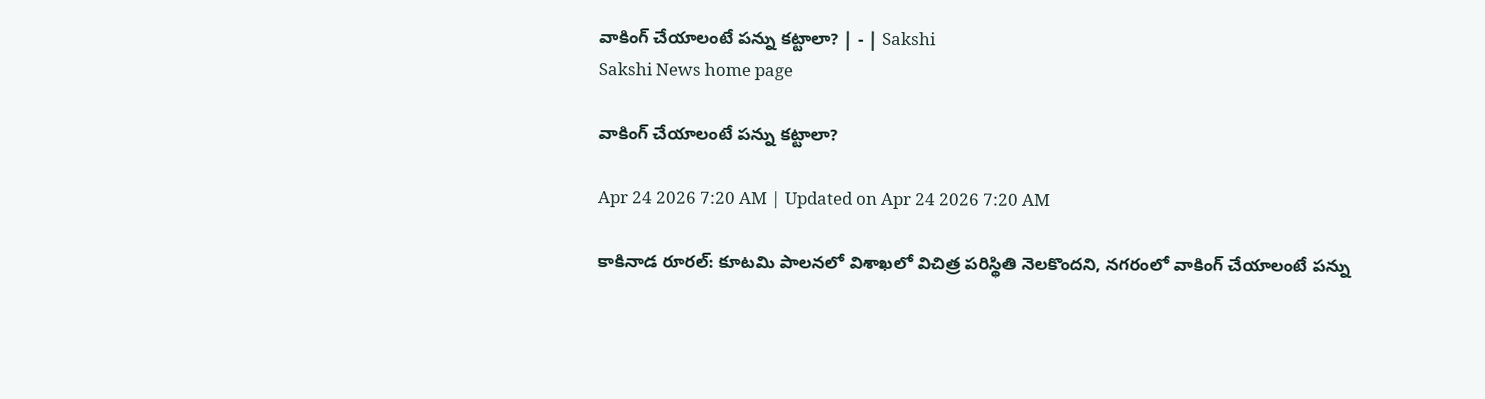వాకింగ్‌ చేయాలంటే పన్ను కట్టాలా? | - | Sakshi
Sakshi News home page

వాకింగ్‌ చేయాలంటే పన్ను కట్టాలా?

Apr 24 2026 7:20 AM | Updated on Apr 24 2026 7:20 AM

కాకినాడ రూరల్‌: కూటమి పాలనలో విశాఖలో విచిత్ర పరిస్థితి నెలకొందని, నగరంలో వాకింగ్‌ చేయాలంటే పన్ను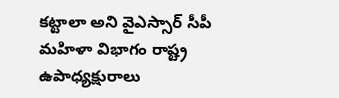కట్టాలా అని వైఎస్సార్‌ సీపీ మహిళా విభాగం రాష్ట్ర ఉపాధ్యక్షురాలు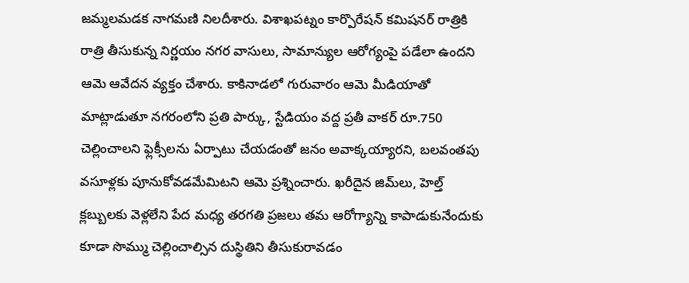జమ్మలమడక నాగమణి నిలదీశారు. విశాఖపట్నం కార్పొరేషన్‌ కమిషనర్‌ రాత్రికి రాత్రి తీసుకున్న నిర్ణయం నగర వాసులు, సామాన్యుల ఆరోగ్యంపై పడేలా ఉందని ఆమె ఆవేదన వ్యక్తం చేశారు. కాకినాడలో గురువారం ఆమె మీడియాతో మాట్లాడుతూ నగరంలోని ప్రతి పార్కు, స్టేడియం వద్ద ప్రతీ వాకర్‌ రూ.750 చెల్లించాలని ఫ్లెక్సీలను ఏర్పాటు చేయడంతో జనం అవాక్కయ్యారని, బలవంతపు వసూళ్లకు పూనుకోవడమేమిటని ఆమె ప్రశ్నించారు. ఖరీదైన జిమ్‌లు, హెల్త్‌ క్లబ్బులకు వెళ్లలేని పేద మధ్య తరగతి ప్రజలు తమ ఆరోగ్యాన్ని కాపాడుకునేందుకు కూడా సొమ్ము చెల్లించాల్సిన దుస్థితిని తీసుకురావడం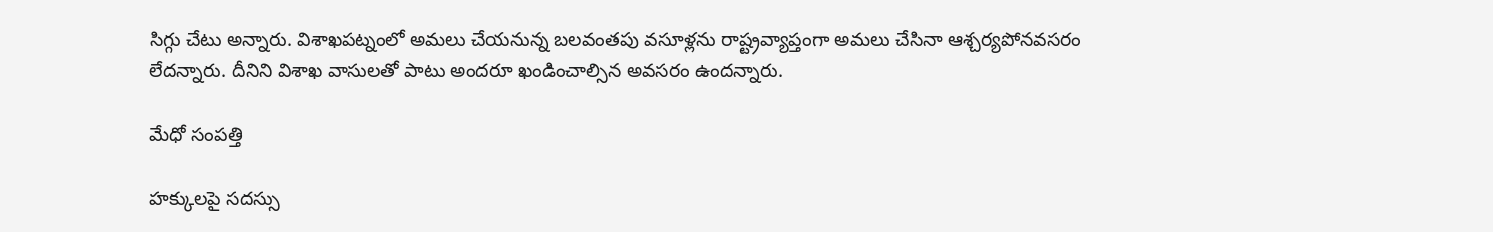సిగ్గు చేటు అన్నారు. విశాఖపట్నంలో అమలు చేయనున్న బలవంతపు వసూళ్లను రాష్ట్రవ్యాప్తంగా అమలు చేసినా ఆశ్చర్యపోనవసరం లేదన్నారు. దీనిని విశాఖ వాసులతో పాటు అందరూ ఖండించాల్సిన అవసరం ఉందన్నారు.

మేధో సంపత్తి

హక్కులపై సదస్సు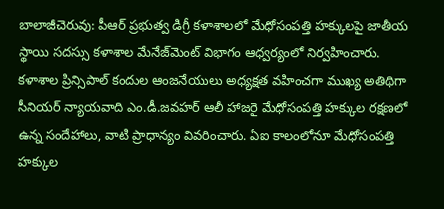బాలాజీచెరువు: పీఆర్‌ ప్రభుత్వ డిగ్రీ కళాశాలలో మేధోసంపత్తి హక్కులపై జాతీయ స్థాయి సదస్సు కళాశాల మేనేజ్‌మెంట్‌ విభాగం ఆధ్వర్యంలో నిర్వహించారు. కళాశాల ప్రిన్సిపాల్‌ కందుల ఆంజనేయులు అధ్యక్షత వహించగా ముఖ్య అతిథిగా సీనియర్‌ న్యాయవాది ఎం.డీ.జవహర్‌ ఆలీ హాజరై మేధోసంపత్తి హక్కుల రక్షణలో ఉన్న సందేహాలు, వాటి ప్రాధాన్యం వివరించారు. ఏఐ కాలంలోనూ మేధోసంపత్తి హక్కుల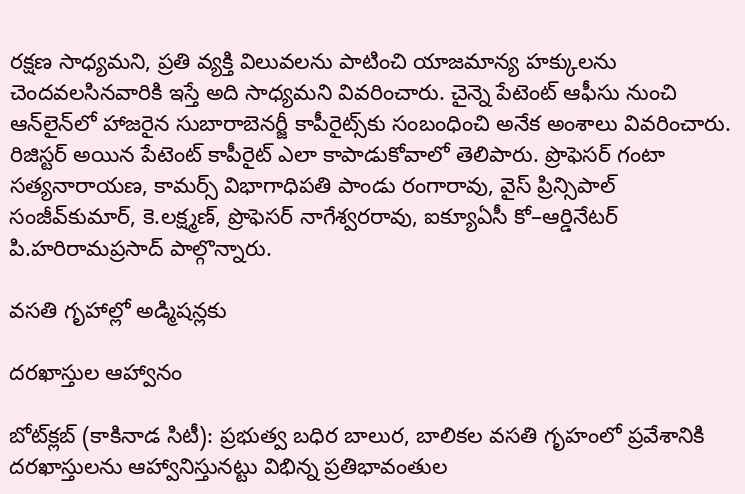రక్షణ సాధ్యమని, ప్రతి వ్యక్తి విలువలను పాటించి యాజమాన్య హక్కులను చెందవలసినవారికి ఇస్తే అది సాధ్యమని వివరించారు. చైన్నె పేటెంట్‌ ఆఫీసు నుంచి ఆన్‌లైన్‌లో హాజరైన సుబారాబెనర్జీ కాపీరైట్స్‌కు సంబంధించి అనేక అంశాలు వివరించారు. రిజిస్టర్‌ అయిన పేటెంట్‌ కాపీరైట్‌ ఎలా కాపాడుకోవాలో తెలిపారు. ప్రొఫెసర్‌ గంటా సత్యనారాయణ, కామర్స్‌ విభాగాధిపతి పాండు రంగారావు, వైస్‌ ప్రిన్సిపాల్‌ సంజీవ్‌కుమార్‌, కె.లక్ష్మణ్‌, ప్రొఫెసర్‌ నాగేశ్వరరావు, ఐక్యూఏసీ కో–ఆర్డినేటర్‌ పి.హరిరామప్రసాద్‌ పాల్గొన్నారు.

వసతి గృహాల్లో అడ్మిషన్లకు

దరఖాస్తుల ఆహ్వానం

బోట్‌క్లబ్‌ (కాకినాడ సిటీ): ప్రభుత్వ బధిర బాలుర, బాలికల వసతి గృహంలో ప్రవేశానికి దరఖాస్తులను ఆహ్వానిస్తునట్టు విభిన్న ప్రతిభావంతుల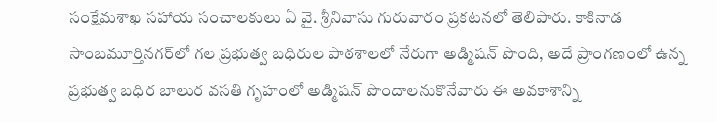సంక్షేమశాఖ సహాయ సంచాలకులు ఏ వై. శ్రీనివాసు గురువారం ప్రకటనలో తెలిపారు. కాకినాడ సాంబమూర్తినగర్‌లో గల ప్రభుత్వ బధిరుల పాఠశాలలో నేరుగా అడ్మిషన్‌ పొంది, అదే ప్రాంగణంలో ఉన్న ప్రభుత్వ బధిర బాలుర వసతి గృహంలో అడ్మిషన్‌ పొందాలనుకొనేవారు ఈ అవకాశాన్ని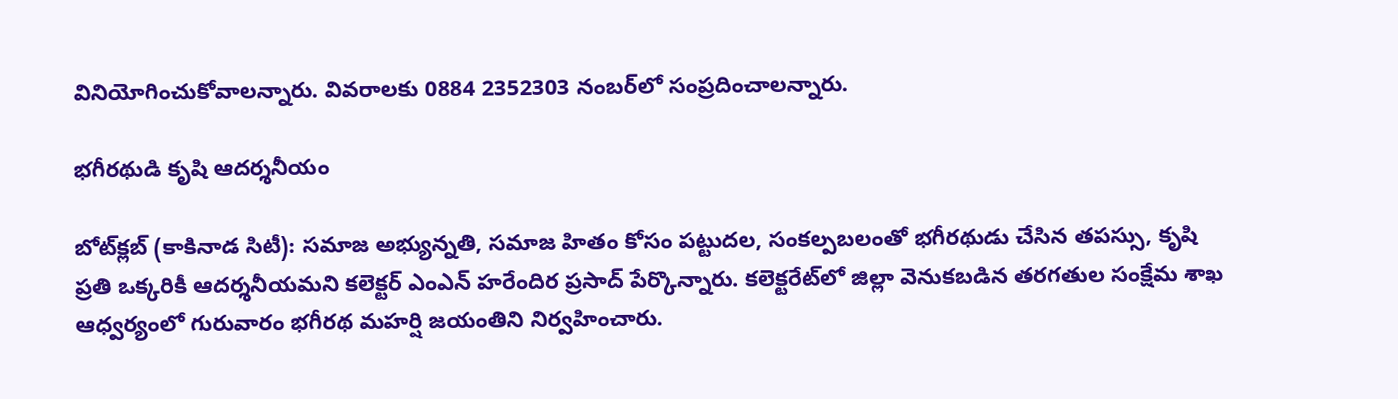వినియోగించుకోవాలన్నారు. వివరాలకు 0884 2352303 నంబర్‌లో సంప్రదించాలన్నారు.

భగీరథుడి కృషి ఆదర్శనీయం

బోట్‌క్లబ్‌ (కాకినాడ సిటీ): సమాజ అభ్యున్నతి, సమాజ హితం కోసం పట్టుదల, సంకల్పబలంతో భగీరథుడు చేసిన తపస్సు, కృషి ప్రతి ఒక్కరికీ ఆదర్శనీయమని కలెక్టర్‌ ఎంఎన్‌ హరేందిర ప్రసాద్‌ పేర్కొన్నారు. కలెక్టరేట్‌లో జిల్లా వెనుకబడిన తరగతుల సంక్షేమ శాఖ ఆధ్వర్యంలో గురువారం భగీరథ మహర్షి జయంతిని నిర్వహించారు.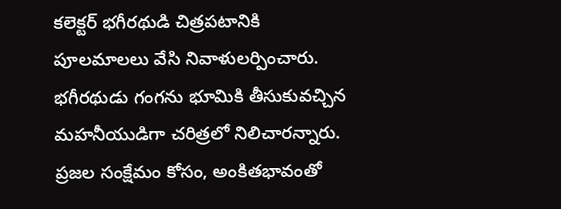కలెక్టర్‌ భగీరథుడి చిత్రపటానికి పూలమాలలు వేసి నివాళులర్పించారు. భగీరథుడు గంగను భూమికి తీసుకువచ్చిన మహనీయుడిగా చరిత్రలో నిలిచారన్నారు. ప్రజల సంక్షేమం కోసం, అంకితభావంతో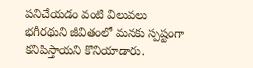పనిచేయడం వంటి విలువలు భగీరథుని జీవితంలో మనకు స్పష్టంగా కనిపిస్తాయని కొనియాడారు.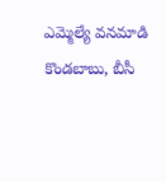ఎమ్మెల్యే వనమాడి కొండబాబు, బీసీ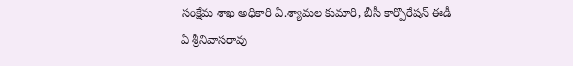సంక్షేమ శాఖ అధికారి ఏ.శ్యామల కుమారి, బీసీ కార్పొరేషన్‌ ఈడీ ఏ శ్రీనివాసరావు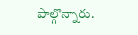పాల్గొన్నారు.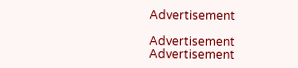Advertisement

Advertisement
Advertisement